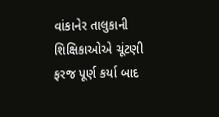વાંકાનેર તાલુકાની શિક્ષિકાઓએ ચૂંટણી ફરજ પૂર્ણ કર્યા બાદ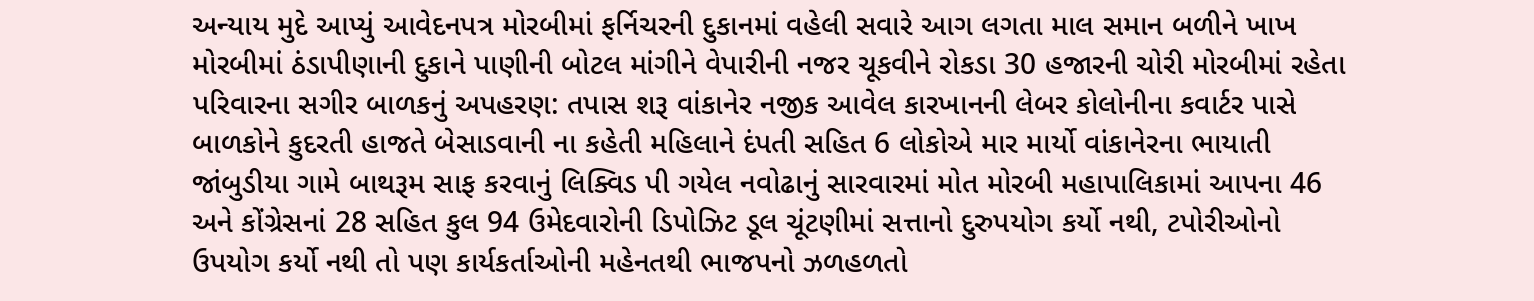અન્યાય મુદે આપ્યું આવેદનપત્ર મોરબીમાં ફર્નિચરની દુકાનમાં વહેલી સવારે આગ લગતા માલ સમાન બળીને ખાખ મોરબીમાં ઠંડાપીણાની દુકાને પાણીની બોટલ માંગીને વેપારીની નજર ચૂકવીને રોકડા 30 હજારની ચોરી મોરબીમાં રહેતા પરિવારના સગીર બાળકનું અપહરણ: તપાસ શરૂ વાંકાનેર નજીક આવેલ કારખાનની લેબર કોલોનીના કવાર્ટર પાસે બાળકોને કુદરતી હાજતે બેસાડવાની ના કહેતી મહિલાને દંપતી સહિત 6 લોકોએ માર માર્યો વાંકાનેરના ભાયાતી જાંબુડીયા ગામે બાથરૂમ સાફ કરવાનું લિક્વિડ પી ગયેલ નવોઢાનું સારવારમાં મોત મોરબી મહાપાલિકામાં આપના 46 અને કોંગ્રેસનાં 28 સહિત કુલ 94 ઉમેદવારોની ડિપોઝિટ ડૂલ ચૂંટણીમાં સત્તાનો દુરુપયોગ કર્યો નથી, ટપોરીઓનો ઉપયોગ કર્યો નથી તો પણ કાર્યકર્તાઓની મહેનતથી ભાજપનો ઝળહળતો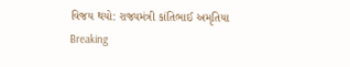વિજય થયો: રાજ્યમંત્રી કાંતિભાઈ અમૃતિયા
Breaking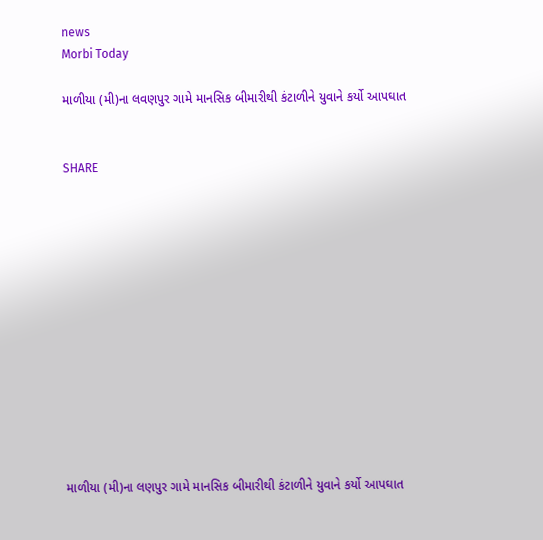news
Morbi Today

માળીયા (મી)ના લવણપુર ગામે માનસિક બીમારીથી કંટાળીને યુવાને કર્યો આપઘાત


SHARE













માળીયા (મી)ના લણપુર ગામે માનસિક બીમારીથી કંટાળીને યુવાને કર્યો આપઘાત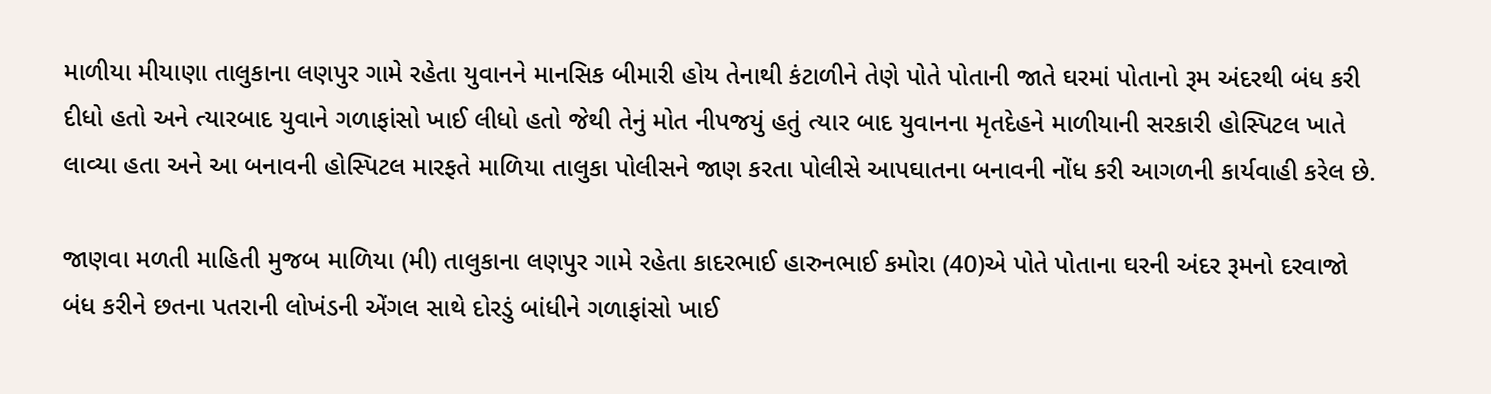માળીયા મીયાણા તાલુકાના લણપુર ગામે રહેતા યુવાનને માનસિક બીમારી હોય તેનાથી કંટાળીને તેણે પોતે પોતાની જાતે ઘરમાં પોતાનો રૂમ અંદરથી બંધ કરી દીધો હતો અને ત્યારબાદ યુવાને ગળાફાંસો ખાઈ લીધો હતો જેથી તેનું મોત નીપજયું હતું ત્યાર બાદ યુવાનના મૃતદેહને માળીયાની સરકારી હોસ્પિટલ ખાતે લાવ્યા હતા અને આ બનાવની હોસ્પિટલ મારફતે માળિયા તાલુકા પોલીસને જાણ કરતા પોલીસે આપઘાતના બનાવની નોંધ કરી આગળની કાર્યવાહી કરેલ છે.

જાણવા મળતી માહિતી મુજબ માળિયા (મી) તાલુકાના લણપુર ગામે રહેતા કાદરભાઈ હારુનભાઈ કમોરા (40)એ પોતે પોતાના ઘરની અંદર રૂમનો દરવાજો બંધ કરીને છતના પતરાની લોખંડની એંગલ સાથે દોરડું બાંધીને ગળાફાંસો ખાઈ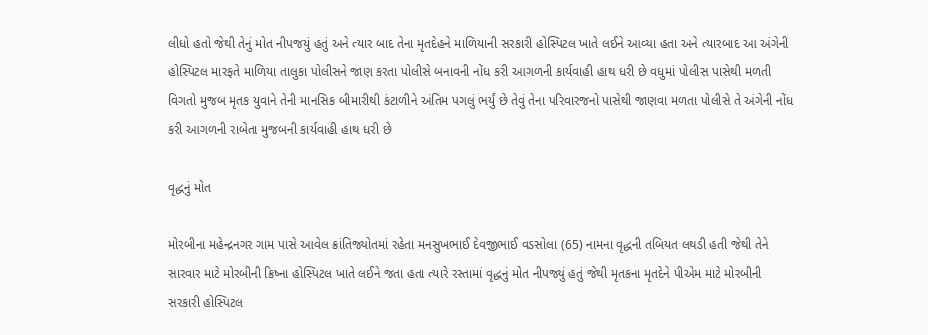લીધો હતો જેથી તેનું મોત નીપજયું હતું અને ત્યાર બાદ તેના મૃતદેહને માળિયાની સરકારી હોસ્પિટલ ખાતે લઈને આવ્યા હતા અને ત્યારબાદ આ અંગેની હોસ્પિટલ મારફતે માળિયા તાલુકા પોલીસને જાણ કરતા પોલીસે બનાવની નોંધ કરી આગળની કાર્યવાહી હાથ ધરી છે વધુમાં પોલીસ પાસેથી મળતી વિગતો મુજબ મૃતક યુવાને તેની માનસિક બીમારીથી કંટાળીને અંતિમ પગલું ભર્યું છે તેવું તેના પરિવારજનો પાસેથી જાણવા મળતા પોલીસે તે અંગેની નોંધ કરી આગળની રાબેતા મુજબની કાર્યવાહી હાથ ધરી છે

વૃદ્ધનું મોત

મોરબીના મહેન્દ્રનગર ગામ પાસે આવેલ ક્રાંતિજ્યોતમાં રહેતા મનસુખભાઈ દેવજીભાઈ વડસોલા (65) નામના વૃદ્ધની તબિયત લથડી હતી જેથી તેને સારવાર માટે મોરબીની ક્રિષ્ના હોસ્પિટલ ખાતે લઈને જતા હતા ત્યારે રસ્તામાં વૃદ્ધનું મોત નીપજ્યું હતું જેથી મૃતકના મૃતદેને પીએમ માટે મોરબીની સરકારી હોસ્પિટલ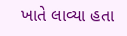ખાતે લાવ્યા હતા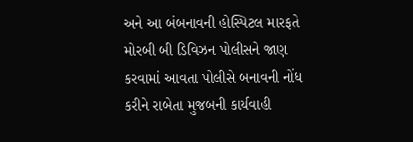અને આ બંબનાવની હોસ્પિટલ મારફતે મોરબી બી ડિવિઝન પોલીસને જાણ કરવામાં આવતા પોલીસે બનાવની નોંધ કરીને રાબેતા મુજબની કાર્યવાહી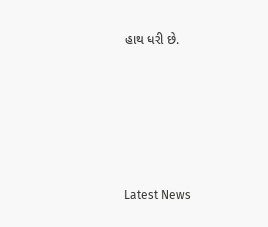હાથ ધરી છે.






Latest News